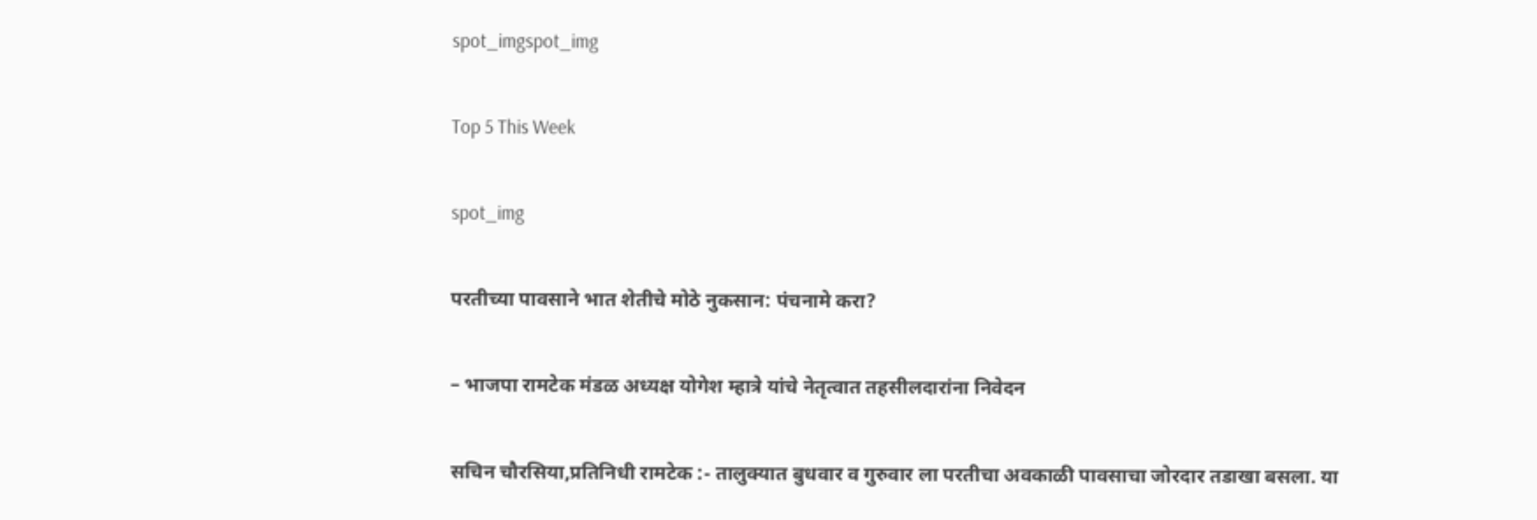spot_imgspot_img

Top 5 This Week

spot_img

परतीच्या पावसाने भात शेतीचे मोठे नुकसान: पंचनामे करा?

– भाजपा रामटेक मंडळ अध्यक्ष योगेश म्हात्रे यांचे नेतृत्वात तहसीलदारांना निवेदन

सचिन चौरसिया,प्रतिनिधी रामटेक :- तालुक्यात बुधवार व गुरुवार ला परतीचा अवकाळी पावसाचा जोरदार तडाखा बसला. या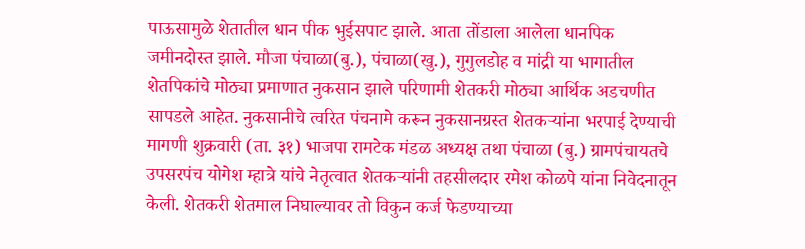पाऊसामुळे शेतातील धान पीक भुईसपाट झाले. आता तोंडाला आलेला धानपिक जमीनदोस्त झाले. मौजा पंचाळा(बु.), पंचाळा(खु.), गुगुलडोह व मांद्री या भागातील शेतपिकांचे मोठ्या प्रमाणात नुकसान झाले परिणामी शेतकरी मोठ्या आर्थिक अडचणीत सापडले आहेत. नुकसानीचे त्वरित पंचनामे करून नुकसानग्रस्त शेतकऱ्यांना भरपाई देण्याची मागणी शुक्रवारी (ता. ३१) भाजपा रामटेक मंडळ अध्यक्ष तथा पंचाळा (बु.) ग्रामपंचायतचे उपसरपंच योगेश म्हात्रे यांचे नेतृत्वात शेतकऱ्यांनी तहसीलदार रमेश कोळपे यांना निवेदनातून केली. शेतकरी शेतमाल निघाल्यावर तो विकुन कर्ज फेडण्याच्या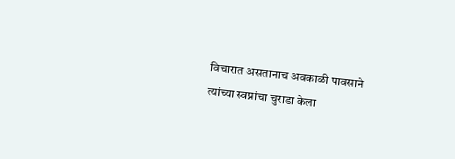विचारात असतानाच अवकाळी पावसाने त्यांच्या स्वप्नांचा चुराडा केला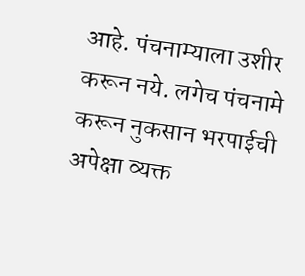आहे. पंचनाम्याला उशीर करून नये. लगेच पंचनामे करून नुकसान भरपाईची अपेक्षा व्यक्त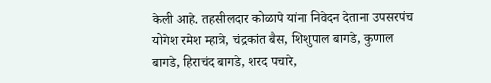केली आहे. तहसीलदार कोळापे यांना निवेदन देताना उपसरपंच योगेश रमेश म्हात्रे, चंद्रकांत बैस, शिशुपाल बागडे, कुणाल बागडे, हिराचंद बागडे, शरद पचारे,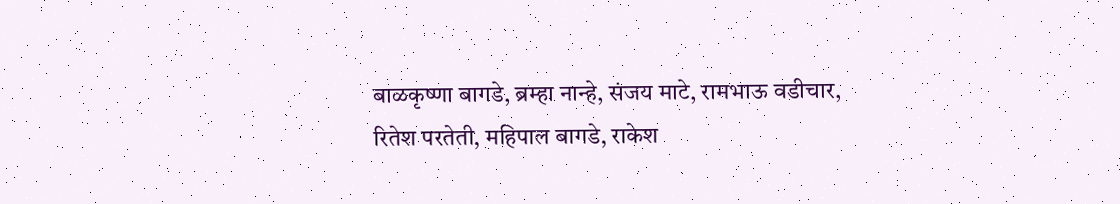बाळकृष्णा बागडे, ब्रम्हा नान्हे, संजय माटे, रामभाऊ वडीचार, रितेश परतेती, महिपाल बागडे, राकेश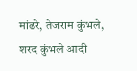मांढरे, तेजराम कुंभले, शरद कुंभले आदी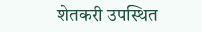शेतकरी उपस्थित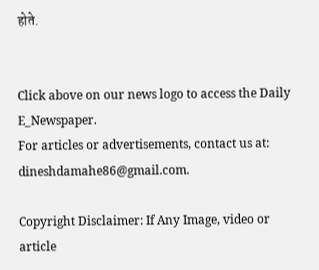होते.


Click above on our news logo to access the Daily E_Newspaper.
For articles or advertisements, contact us at: dineshdamahe86@gmail.com.

Copyright Disclaimer: If Any Image, video or article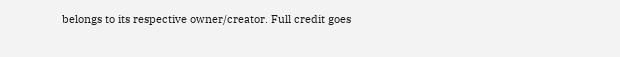belongs to its respective owner/creator. Full credit goes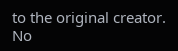to the original creator. No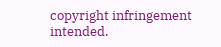copyright infringement intended.